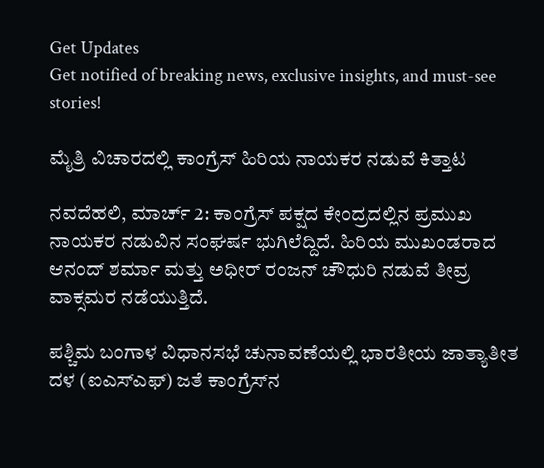Get Updates
Get notified of breaking news, exclusive insights, and must-see stories!

ಮೈತ್ರಿ ವಿಚಾರದಲ್ಲಿ ಕಾಂಗ್ರೆಸ್ ಹಿರಿಯ ನಾಯಕರ ನಡುವೆ ಕಿತ್ತಾಟ

ನವದೆಹಲಿ, ಮಾರ್ಚ್ 2: ಕಾಂಗ್ರೆಸ್ ಪಕ್ಷದ ಕೇಂದ್ರದಲ್ಲಿನ ಪ್ರಮುಖ ನಾಯಕರ ನಡುವಿನ ಸಂಘರ್ಷ ಭುಗಿಲೆದ್ದಿದೆ. ಹಿರಿಯ ಮುಖಂಡರಾದ ಆನಂದ್ ಶರ್ಮಾ ಮತ್ತು ಅಧೀರ್ ರಂಜನ್ ಚೌಧುರಿ ನಡುವೆ ತೀವ್ರ ವಾಕ್ಸಮರ ನಡೆಯುತ್ತಿದೆ.

ಪಶ್ಚಿಮ ಬಂಗಾಳ ವಿಧಾನಸಭೆ ಚುನಾವಣೆಯಲ್ಲಿ ಭಾರತೀಯ ಜಾತ್ಯಾತೀತ ದಳ (ಐಎಸ್‌ಎಫ್) ಜತೆ ಕಾಂಗ್ರೆಸ್‌ನ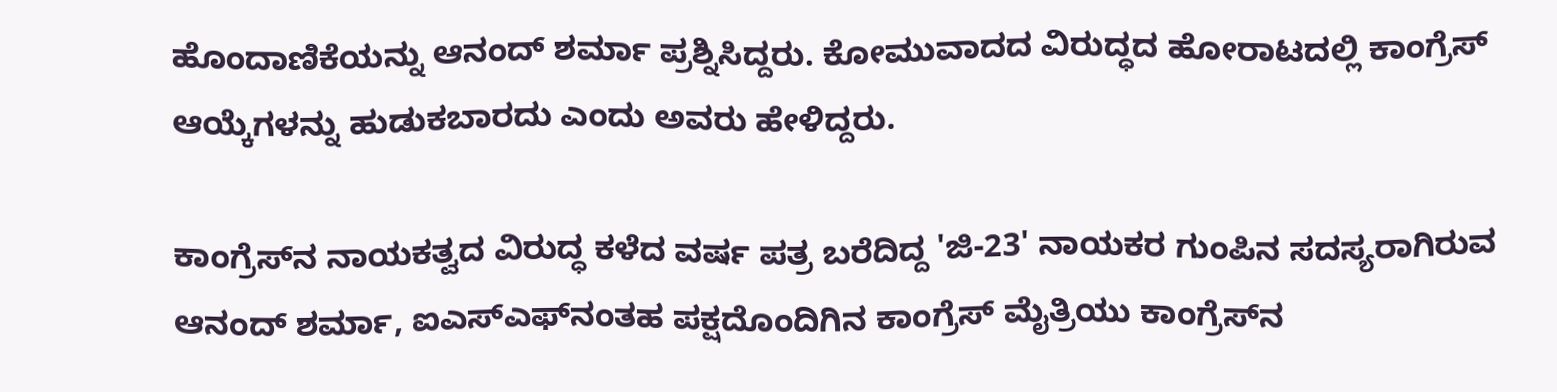ಹೊಂದಾಣಿಕೆಯನ್ನು ಆನಂದ್ ಶರ್ಮಾ ಪ್ರಶ್ನಿಸಿದ್ದರು. ಕೋಮುವಾದದ ವಿರುದ್ಧದ ಹೋರಾಟದಲ್ಲಿ ಕಾಂಗ್ರೆಸ್ ಆಯ್ಕೆಗಳನ್ನು ಹುಡುಕಬಾರದು ಎಂದು ಅವರು ಹೇಳಿದ್ದರು.

ಕಾಂಗ್ರೆಸ್‌ನ ನಾಯಕತ್ವದ ವಿರುದ್ಧ ಕಳೆದ ವರ್ಷ ಪತ್ರ ಬರೆದಿದ್ದ 'ಜಿ-23' ನಾಯಕರ ಗುಂಪಿನ ಸದಸ್ಯರಾಗಿರುವ ಆನಂದ್ ಶರ್ಮಾ, ಐಎಸ್‌ಎಫ್‌ನಂತಹ ಪಕ್ಷದೊಂದಿಗಿನ ಕಾಂಗ್ರೆಸ್ ಮೈತ್ರಿಯು ಕಾಂಗ್ರೆಸ್‌ನ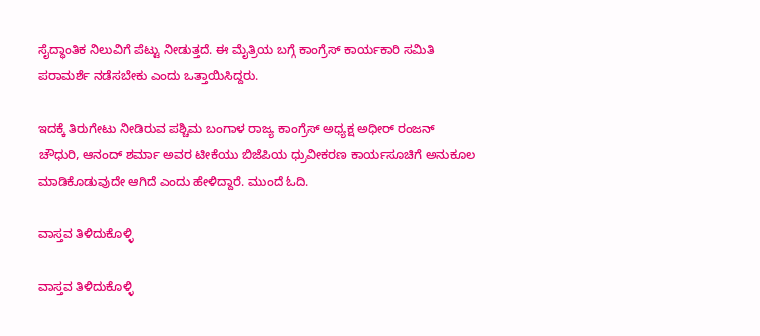ಸೈದ್ಧಾಂತಿಕ ನಿಲುವಿಗೆ ಪೆಟ್ಟು ನೀಡುತ್ತದೆ. ಈ ಮೈತ್ರಿಯ ಬಗ್ಗೆ ಕಾಂಗ್ರೆಸ್ ಕಾರ್ಯಕಾರಿ ಸಮಿತಿ ಪರಾಮರ್ಶೆ ನಡೆಸಬೇಕು ಎಂದು ಒತ್ತಾಯಿಸಿದ್ದರು.

ಇದಕ್ಕೆ ತಿರುಗೇಟು ನೀಡಿರುವ ಪಶ್ಚಿಮ ಬಂಗಾಳ ರಾಜ್ಯ ಕಾಂಗ್ರೆಸ್ ಅಧ್ಯಕ್ಷ ಅಧೀರ್ ರಂಜನ್ ಚೌಧುರಿ, ಆನಂದ್ ಶರ್ಮಾ ಅವರ ಟೀಕೆಯು ಬಿಜೆಪಿಯ ಧ್ರುವೀಕರಣ ಕಾರ್ಯಸೂಚಿಗೆ ಅನುಕೂಲ ಮಾಡಿಕೊಡುವುದೇ ಆಗಿದೆ ಎಂದು ಹೇಳಿದ್ದಾರೆ. ಮುಂದೆ ಓದಿ.

ವಾಸ್ತವ ತಿಳಿದುಕೊಳ್ಳಿ

ವಾಸ್ತವ ತಿಳಿದುಕೊಳ್ಳಿ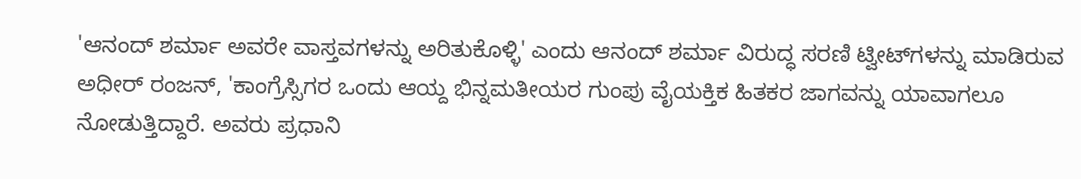'ಆನಂದ್ ಶರ್ಮಾ ಅವರೇ ವಾಸ್ತವಗಳನ್ನು ಅರಿತುಕೊಳ್ಳಿ' ಎಂದು ಆನಂದ್ ಶರ್ಮಾ ವಿರುದ್ಧ ಸರಣಿ ಟ್ವೀಟ್‌ಗಳನ್ನು ಮಾಡಿರುವ ಅಧೀರ್ ರಂಜನ್, 'ಕಾಂಗ್ರೆಸ್ಸಿಗರ ಒಂದು ಆಯ್ದ ಭಿನ್ನಮತೀಯರ ಗುಂಪು ವೈಯಕ್ತಿಕ ಹಿತಕರ ಜಾಗವನ್ನು ಯಾವಾಗಲೂ ನೋಡುತ್ತಿದ್ದಾರೆ. ಅವರು ಪ್ರಧಾನಿ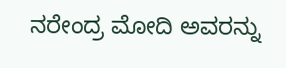ನರೇಂದ್ರ ಮೋದಿ ಅವರನ್ನು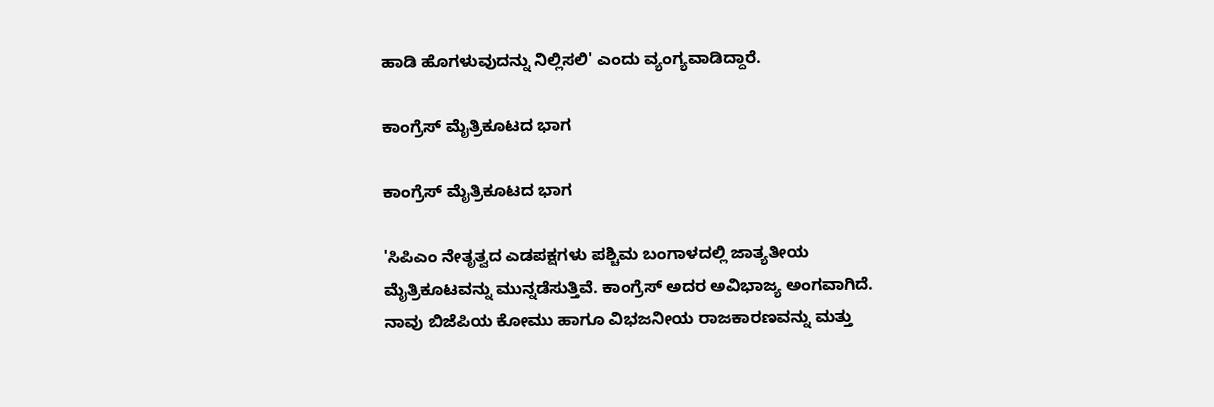ಹಾಡಿ ಹೊಗಳುವುದನ್ನು ನಿಲ್ಲಿಸಲಿ' ಎಂದು ವ್ಯಂಗ್ಯವಾಡಿದ್ದಾರೆ.

ಕಾಂಗ್ರೆಸ್ ಮೈತ್ರಿಕೂಟದ ಭಾಗ

ಕಾಂಗ್ರೆಸ್ ಮೈತ್ರಿಕೂಟದ ಭಾಗ

'ಸಿಪಿಎಂ ನೇತೃತ್ವದ ಎಡಪಕ್ಷಗಳು ಪಶ್ಚಿಮ ಬಂಗಾಳದಲ್ಲಿ ಜಾತ್ಯತೀಯ ಮೈತ್ರಿಕೂಟವನ್ನು ಮುನ್ನಡೆಸುತ್ತಿವೆ. ಕಾಂಗ್ರೆಸ್ ಅದರ ಅವಿಭಾಜ್ಯ ಅಂಗವಾಗಿದೆ. ನಾವು ಬಿಜೆಪಿಯ ಕೋಮು ಹಾಗೂ ವಿಭಜನೀಯ ರಾಜಕಾರಣವನ್ನು ಮತ್ತು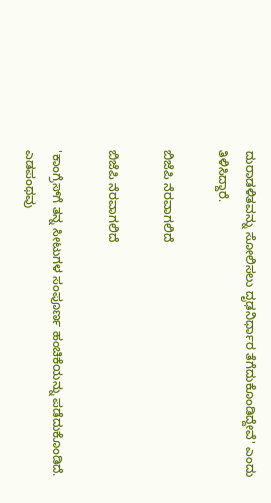ದುರಾಡಳಿತವನ್ನು ಸೋಲಿಸಲು ದೃಢನಿರ್ಧಾರ ತೆಗೆದುಕೊಂಡಿದ್ದೇವೆ' ಎಂದು ತಿಳಿಸಿದ್ದಾರೆ.

ಬಿಜೆಪಿ ನೆರವಾಗಲಿದೆ

ಬಿಜೆಪಿ ನೆರವಾಗಲಿದೆ

'ಕಾಂಗ್ರೆಸ್‌ಗೆ ತನ್ನ ಸೀಟುಗಳ ಸಂಪೂರ್ಣ ಹಂಚಿಕೆಯನ್ನು ಪಡೆದುಕೊಂಡಿದೆ. ಎಡಪಂಥವು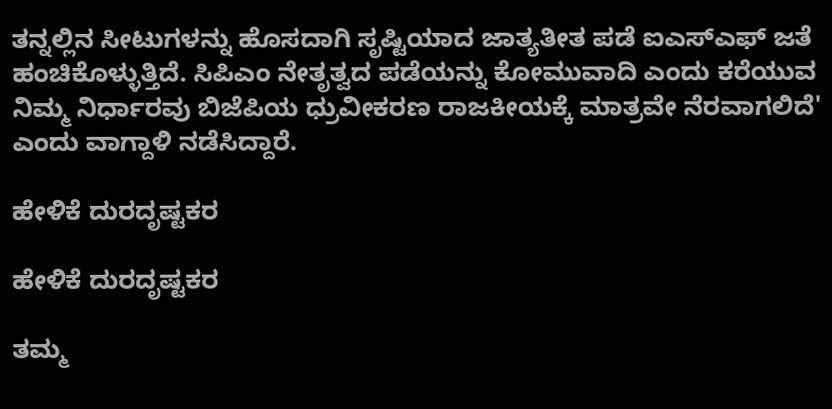ತನ್ನಲ್ಲಿನ ಸೀಟುಗಳನ್ನು ಹೊಸದಾಗಿ ಸೃಷ್ಟಿಯಾದ ಜಾತ್ಯತೀತ ಪಡೆ ಐಎಸ್‌ಎಫ್‌ ಜತೆ ಹಂಚಿಕೊಳ್ಳುತ್ತಿದೆ. ಸಿಪಿಎಂ ನೇತೃತ್ವದ ಪಡೆಯನ್ನು ಕೋಮುವಾದಿ ಎಂದು ಕರೆಯುವ ನಿಮ್ಮ ನಿರ್ಧಾರವು ಬಿಜೆಪಿಯ ಧ್ರುವೀಕರಣ ರಾಜಕೀಯಕ್ಕೆ ಮಾತ್ರವೇ ನೆರವಾಗಲಿದೆ' ಎಂದು ವಾಗ್ದಾಳಿ ನಡೆಸಿದ್ದಾರೆ.

ಹೇಳಿಕೆ ದುರದೃಷ್ಟಕರ

ಹೇಳಿಕೆ ದುರದೃಷ್ಟಕರ

ತಮ್ಮ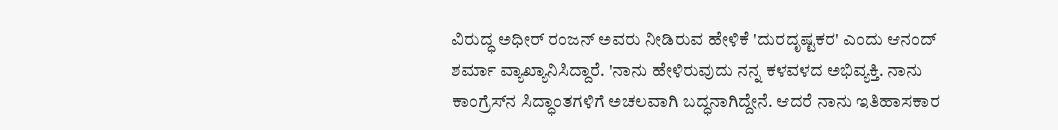ವಿರುದ್ಧ ಅಧೀರ್ ರಂಜನ್ ಅವರು ನೀಡಿರುವ ಹೇಳಿಕೆ 'ದುರದೃಷ್ಟಕರ' ಎಂದು ಆನಂದ್ ಶರ್ಮಾ ವ್ಯಾಖ್ಯಾನಿಸಿದ್ದಾರೆ. 'ನಾನು ಹೇಳಿರುವುದು ನನ್ನ ಕಳವಳದ ಅಭಿವ್ಯಕ್ತಿ. ನಾನು ಕಾಂಗ್ರೆಸ್‌ನ ಸಿದ್ಧಾಂತಗಳಿಗೆ ಅಚಲವಾಗಿ ಬದ್ಧನಾಗಿದ್ದೇನೆ. ಆದರೆ ನಾನು ಇತಿಹಾಸಕಾರ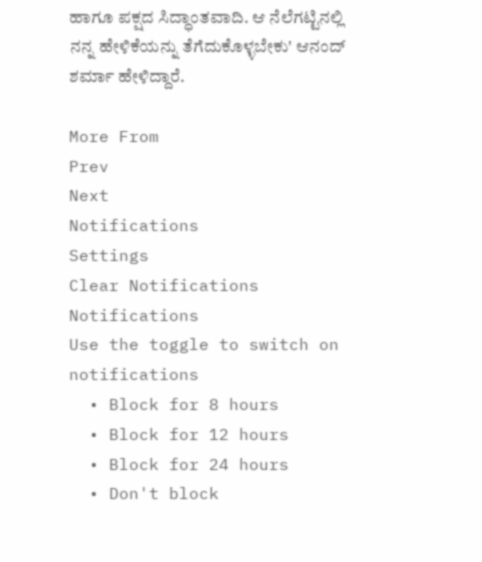ಹಾಗೂ ಪಕ್ಷದ ಸಿದ್ಧಾಂತವಾದಿ. ಆ ನೆಲೆಗಟ್ಟಿನಲ್ಲಿ ನನ್ನ ಹೇಳಿಕೆಯನ್ನು ತೆಗೆದುಕೊಳ್ಳಬೇಕು' ಆನಂದ್ ಶರ್ಮಾ ಹೇಳಿದ್ದಾರೆ.

More From
Prev
Next
Notifications
Settings
Clear Notifications
Notifications
Use the toggle to switch on notifications
  • Block for 8 hours
  • Block for 12 hours
  • Block for 24 hours
  • Don't block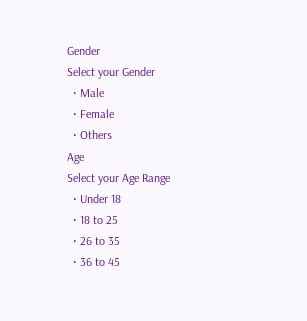Gender
Select your Gender
  • Male
  • Female
  • Others
Age
Select your Age Range
  • Under 18
  • 18 to 25
  • 26 to 35
  • 36 to 45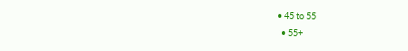• 45 to 55
  • 55+